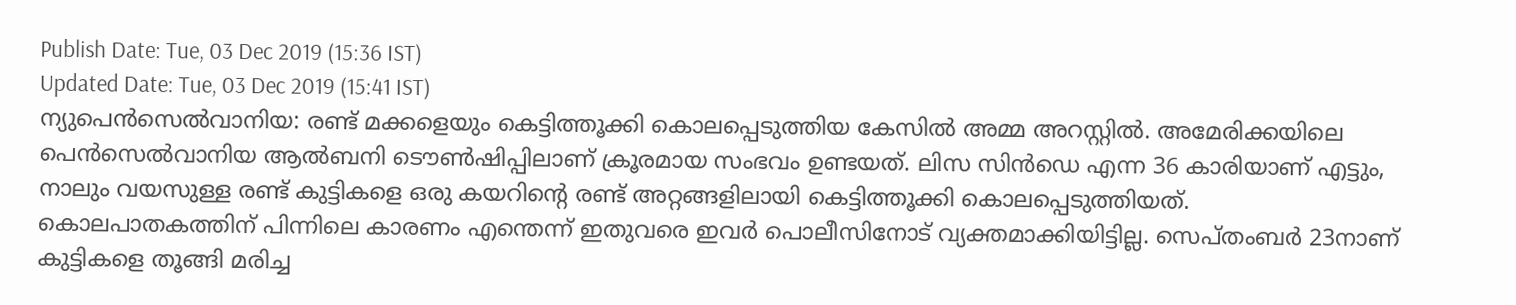Publish Date: Tue, 03 Dec 2019 (15:36 IST)
Updated Date: Tue, 03 Dec 2019 (15:41 IST)
ന്യുപെൻസെൽവാനിയ: രണ്ട് മക്കളെയും കെട്ടിത്തൂക്കി കൊലപ്പെടുത്തിയ കേസിൽ അമ്മ അറസ്റ്റിൽ. അമേരിക്കയിലെ പെൻസെൽവാനിയ ആൽബനി ടൌൺഷിപ്പിലാണ് ക്രൂരമായ സംഭവം ഉണ്ടയത്. ലിസ സിൻഡെ എന്ന 36 കാരിയാണ് എട്ടും, നാലും വയസുള്ള രണ്ട് കുട്ടികളെ ഒരു കയറിന്റെ രണ്ട് അറ്റങ്ങളിലായി കെട്ടിത്തൂക്കി കൊലപ്പെടുത്തിയത്.
കൊലപാതകത്തിന് പിന്നിലെ കാരണം എന്തെന്ന് ഇതുവരെ ഇവർ പൊലീസിനോട് വ്യക്തമാക്കിയിട്ടില്ല. സെപ്തംബർ 23നാണ് കുട്ടികളെ തൂങ്ങി മരിച്ച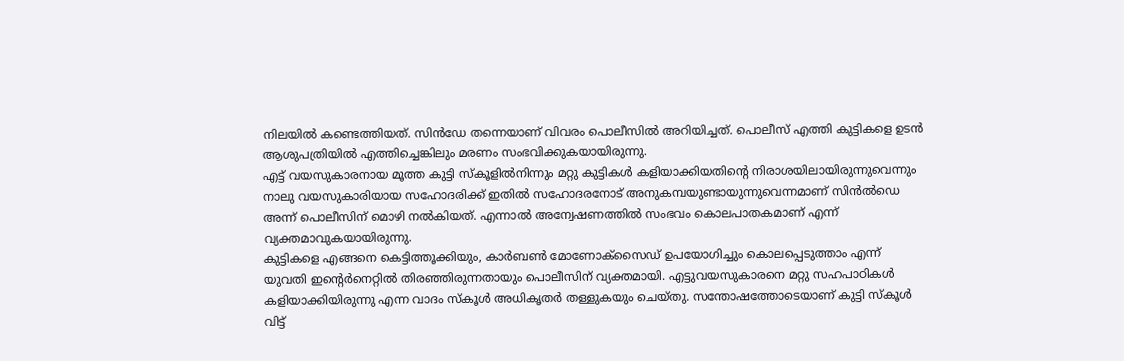നിലയിൽ കണ്ടെത്തിയത്. സിൻഡേ തന്നെയാണ് വിവരം പൊലീസിൽ അറിയിച്ചത്. പൊലീസ് എത്തി കുട്ടികളെ ഉടൻ ആശുപത്രിയിൽ എത്തിച്ചെങ്കിലും മരണം സംഭവിക്കുകയായിരുന്നു.
എട്ട് വയസുകാരനായ മൂത്ത കുട്ടി സ്കൂളിൽനിന്നും മറ്റു കുട്ടികൾ കളിയാക്കിയതിന്റെ നിരാശയിലായിരുന്നുവെന്നും നാലു വയസുകാരിയായ സഹോദരിക്ക് ഇതിൽ സഹോദരനോട് അനുകമ്പയുണ്ടായുന്നുവെന്നമാണ് സിൻൽഡെ അന്ന് പൊലീസിന് മൊഴി നൽകിയത്. എന്നാൽ അന്വേഷണത്തിൽ സംഭവം കൊലപാതകമാണ് എന്ന് വ്യക്തമാവുകയായിരുന്നു.
കുട്ടികളെ എങ്ങനെ കെട്ടിത്തൂക്കിയും, കാർബൺ മോണോക്സൈഡ് ഉപയോഗിച്ചും കൊലപ്പെടുത്താം എന്ന് യുവതി ഇന്റെർനെറ്റിൽ തിരഞ്ഞിരുന്നതായും പൊലീസിന് വ്യക്തമായി. എട്ടുവയസുകാരനെ മറ്റു സഹപാഠികൾ കളിയാക്കിയിരുന്നു എന്ന വാദം സ്കൂൾ അധികൃതർ തള്ളുകയും ചെയ്തു. സന്തോഷത്തോടെയാണ് കുട്ടി സ്കൂൾ വിട്ട്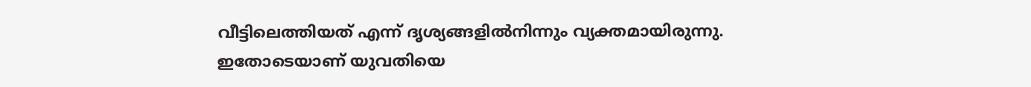വീട്ടിലെത്തിയത് എന്ന് ദൃശ്യങ്ങളിൽനിന്നും വ്യക്തമായിരുന്നു. ഇതോടെയാണ് യുവതിയെ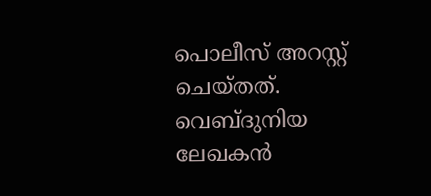പൊലീസ് അറസ്റ്റ് ചെയ്തത്.
വെബ്ദുനിയ ലേഖകൻ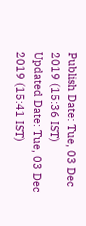Publish Date: Tue, 03 Dec 2019 (15:36 IST)
Updated Date: Tue, 03 Dec 2019 (15:41 IST)